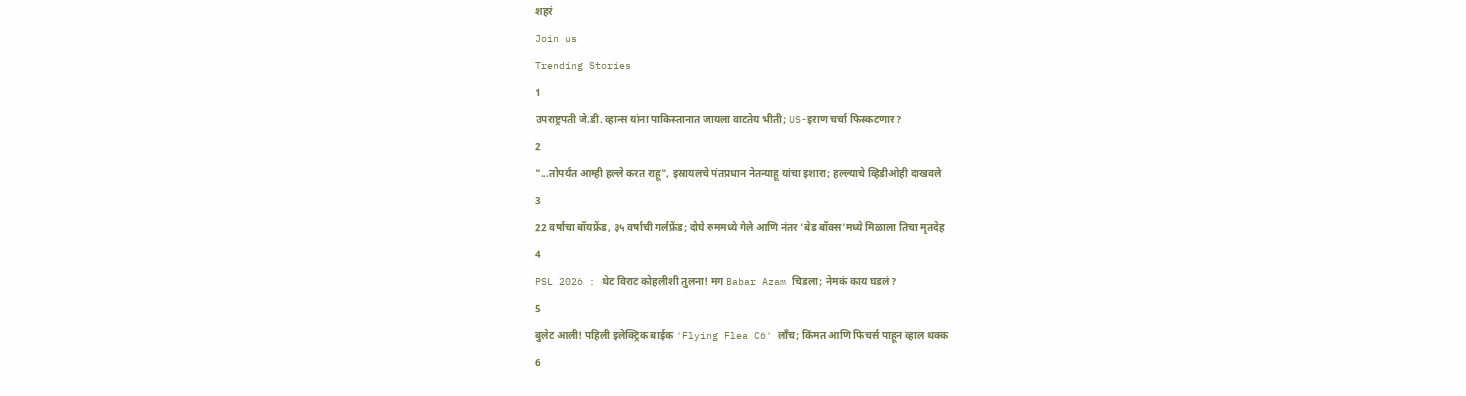शहरं
Join us
Trending Stories
1
उपराष्ट्रपती जे.डी. व्हान्स यांना पाकिस्तानात जायला वाटतेय भीती; US-इराण चर्चा फिस्कटणार?
2
"...तोपर्यंत आम्ही हल्ले करत राहू", इस्रायलचे पंतप्रधान नेतन्याहू यांचा इशारा; हल्ल्याचे व्हिडीओही दाखवले
3
22 वर्षाचा बॉयफ्रेंड, ३५ वर्षाची गर्लफ्रेंड; दोघे रुममध्ये गेले आणि नंतर 'बेड बॉक्स'मध्ये मिळाला तिचा मृतदेह
4
PSL 2026 : थेट विराट कोहलीशी तुलना! मग Babar Azam चिडला; नेमकं काय घडलं?
5
बुलेट आली! पहिली इलेक्ट्रिक बाईक 'Flying Flea C6' लाँच; किंमत आणि फिचर्स पाहून व्हाल थक्क
6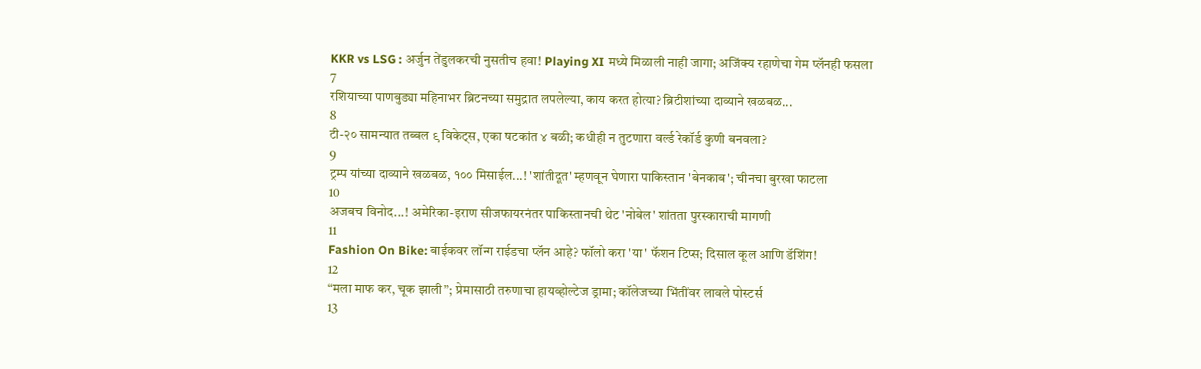KKR vs LSG : अर्जुन तेंडुलकरची नुसतीच हवा! Playing XI मध्ये मिळाली नाही जागा; अजिंक्य रहाणेचा गेम प्लॅनही फसला
7
रशियाच्या पाणबुड्या महिनाभर ब्रिटनच्या समुद्रात लपलेल्या, काय करत होत्या? ब्रिटीशांच्या दाव्याने खळबळ...
8
टी-२० सामन्यात तब्बल ९ विकेट्स, एका षटकांत ४ बळी; कधीही न तुटणारा वर्ल्ड रेकॉर्ड कुणी बनवला?
9
ट्रम्प यांच्या दाव्याने खळबळ, १०० मिसाईल...! 'शांतीदूत' म्हणवून घेणारा पाकिस्तान 'बेनकाब'; चीनचा बुरखा फाटला
10
अजबच विनोद...! अमेरिका-इराण सीजफायरनंतर पाकिस्तानची थेट 'नोबेल' शांतता पुरस्काराची मागणी
11
Fashion On Bike: बाईकवर लॉन्ग राईडचा प्लॅन आहे? फॉलो करा 'या' फॅशन टिप्स; दिसाल कूल आणि डॅशिंग!
12
“मला माफ कर, चूक झाली”; प्रेमासाठी तरुणाचा हायव्होल्टेज ड्रामा; कॉलेजच्या भिंतींवर लावले पोस्टर्स
13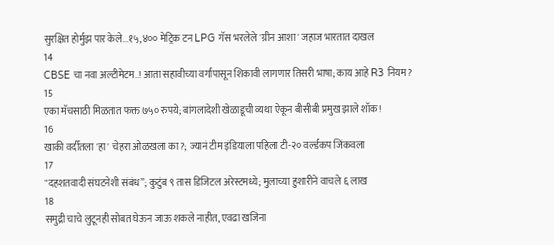सुरक्षित होर्मुझ पार केले...१५,४०० मेट्रिक टन LPG गॅस भरलेले 'ग्रीन आशा' जहाज भारतात दाखल
14
CBSE चा नवा अल्टीमेटम..! आता सहावीच्या वर्गापासून शिकावी लागणार तिसरी भाषा; काय आहे R3 नियम?
15
एका मॅचसाठी मिळतात फक्त ७५० रुपये; बांगलादेशी खेळाडूची व्यथा ऐकून बीसीबी प्रमुख झाले शॉक!
16
खाकी वर्दीतला 'हा' चेहरा ओळखला का?; ज्यानं टीम इंडियाला पहिला टी-२० वर्ल्डकप जिंकवला
17
"दहशतवादी संघटनेशी संबंध”; कुटुंब ९ तास डिजिटल अरेस्टमध्ये; मुलाच्या हुशारीने वाचले ६ लाख
18
समुद्री चाचे लुटूनही सोबत घेऊन जाऊ शकले नाहीत, एवढा खजिना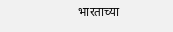भारताच्या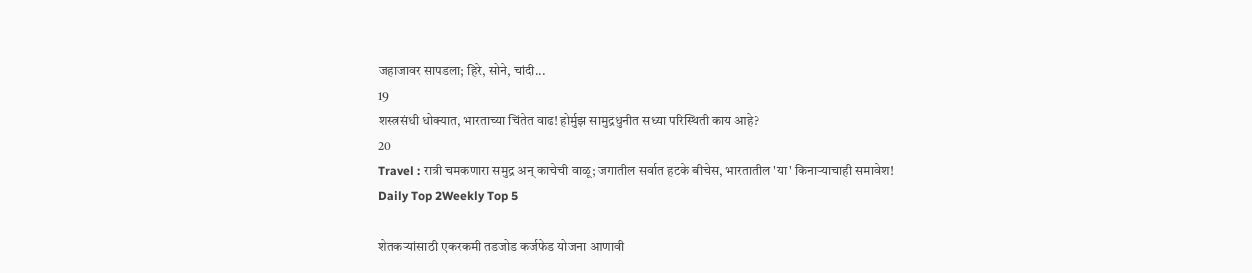जहाजावर सापडला; हिरे, सोने, चांदी...
19
शस्त्रसंधी धोक्यात, भारताच्या चिंतेत वाढ! होर्मुझ सामुद्रधुनीत सध्या परिस्थिती काय आहे?
20
Travel : रात्री चमकणारा समुद्र अन् काचेची वाळू; जगातील सर्वात हटके बीचेस, भारतातील 'या' किनाऱ्याचाही समावेश!
Daily Top 2Weekly Top 5

शेतकऱ्यांसाठी एकरकमी तडजोड कर्जफेड योजना आणावी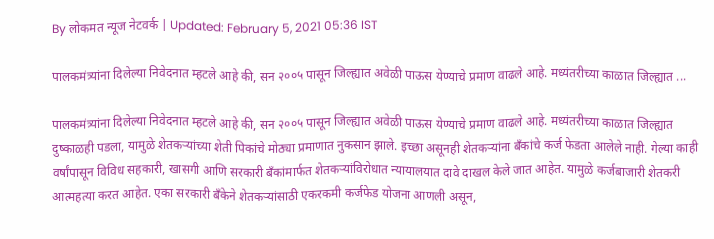By लोकमत न्यूज नेटवर्क | Updated: February 5, 2021 05:36 IST

पालकमंत्र्यांना दिलेल्या निवेदनात म्हटले आहे की, सन २००५ पासून जिल्ह्यात अवेळी पाऊस येण्याचे प्रमाण वाढले आहे. मध्यंतरीच्या काळात जिल्ह्यात ...

पालकमंत्र्यांना दिलेल्या निवेदनात म्हटले आहे की, सन २००५ पासून जिल्ह्यात अवेळी पाऊस येण्याचे प्रमाण वाढले आहे. मध्यंतरीच्या काळात जिल्ह्यात दुष्काळही पडला, यामुळे शेतकऱ्यांच्या शेती पिकांचे मोठ्या प्रमाणात नुकसान झाले. इच्छा असूनही शेतकऱ्यांना बॅंकांचे कर्ज फेडता आलेले नाही. गेल्या काही वर्षांपासून विविध सहकारी, खासगी आणि सरकारी बॅंकांमार्फत शेतकऱ्यांविरोधात न्यायालयात दावे दाखल केले जात आहेत. यामुळे कर्जबाजारी शेतकरी आत्महत्या करत आहेत. एका सरकारी बॅंकेने शेतकऱ्यांसाठी एकरकमी कर्जफेड योजना आणली असून,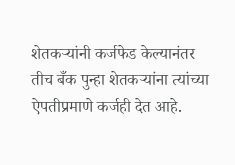शेतकऱ्यांनी कर्जफेड केल्यानंतर तीच बँक पुन्हा शेतकऱ्यांना त्यांच्या ऐपतीप्रमाणे कर्जही देत आहे.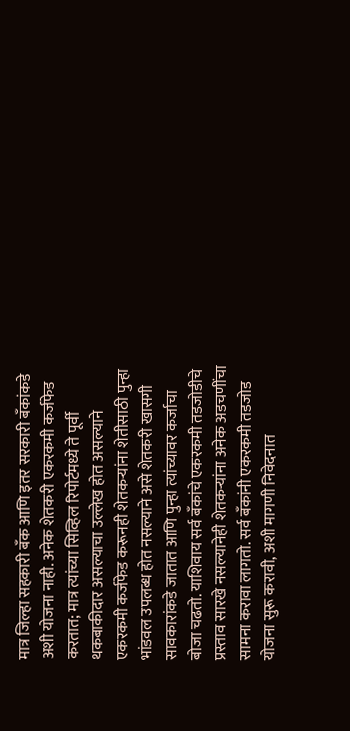मात्र जिल्हा सहकारी बँक आणि इतर सरकारी बॅंकांकडे अशी योजना नाही. अनेक शेतकरी एकरकमी कर्जफेड करतात; मात्र त्यांच्या सिव्हिल रिपोर्टमध्ये ते पूर्वी थकबाकीदार असल्याचा उल्लेख होत असल्याने एकरकमी कर्जफेड करूनही शेतकऱ्यांना शेतीसाठी पुन्हा भांडवल उपलब्ध होत नसल्याने असे शेतकरी खासगी सावकारांकडे जातात आणि पुन्हा त्यांच्यावर कर्जाचा बोजा चढतो. याशिवाय सर्व बॅंकांचे एकरकमी तडजोडीचे प्रस्ताव सारखे नसल्यानेही शेतकऱ्यांना अनेक अडचणींचा सामना करावा लागतो. सर्व बॅंकांनी एकरकमी तडजोड योजना सुरू करावी, अशी मागणी निवेदनात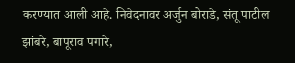करण्यात आली आहे. निवेदनावर अर्जुन बोराडे, संतू पाटील झांबरे, बापूराव पगारे,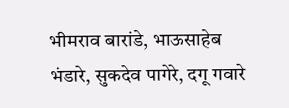भीमराव बारांडे, भाऊसाहेब भंडारे, सुकदेव पागेरे, दगू गवारे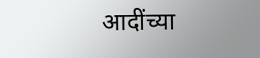आदींच्या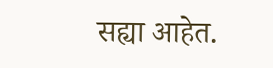सह्या आहेत.